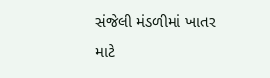સંજેલી મંડળીમાં ખાતર માટે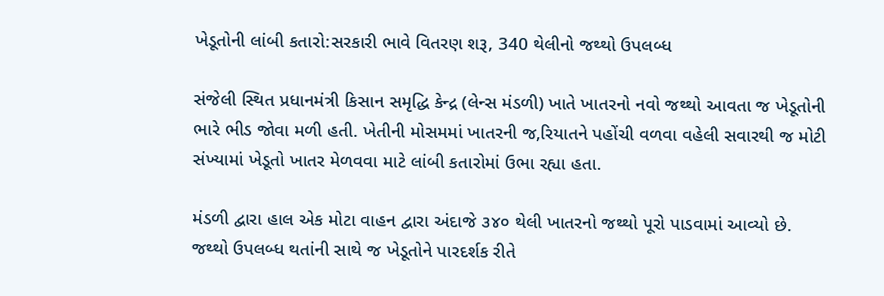ખેડૂતોની લાંબી કતારો:સરકારી ભાવે વિતરણ શરૂ, 340 થેલીનો જથ્થો ઉપલબ્ધ

સંજેલી સ્થિત પ્રધાનમંત્રી કિસાન સમૃદ્ધિ કેન્દ્ર (લેન્સ મંડળી) ખાતે ખાતરનો નવો જથ્થો આવતા જ ખેડૂતોની ભારે ભીડ જોવા મળી હતી. ખેતીની મોસમમાં ખાતરની જ‚રિયાતને પહોંચી વળવા વહેલી સવારથી જ મોટી સંખ્યામાં ખેડૂતો ખાતર મેળવવા માટે લાંબી કતારોમાં ઉભા રહ્યા હતા.

મંડળી દ્વારા હાલ એક મોટા વાહન દ્વારા અંદાજે ૩૪૦ થેલી ખાતરનો જથ્થો પૂરો પાડવામાં આવ્યો છે. જથ્થો ઉપલબ્ધ થતાંની સાથે જ ખેડૂતોને પારદર્શક રીતે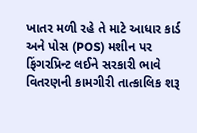ખાતર મળી રહે તે માટે આધાર કાર્ડ અને પોસ (POS) મશીન પર ફિંગરપ્રિન્ટ લઈને સરકારી ભાવે વિતરણની કામગીરી તાત્કાલિક શરૂ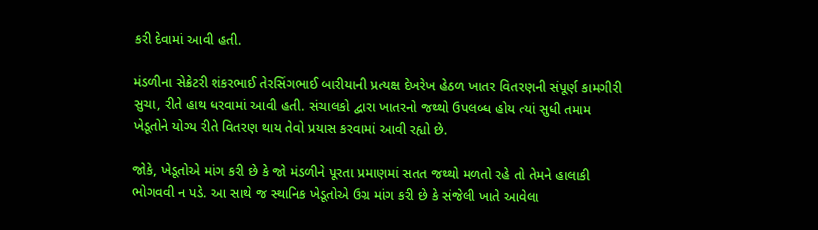કરી દેવામાં આવી હતી.

મંડળીના સેક્રેટરી શંકરભાઈ તેરસિંગભાઈ બારીયાની પ્રત્યક્ષ દેખરેખ હેઠળ ખાતર વિતરણની સંપૂર્ણ કામગીરી સુચા‚ રીતે હાથ ધરવામાં આવી હતી. સંચાલકો દ્વારા ખાતરનો જથ્થો ઉપલબ્ધ હોય ત્યાં સુધી તમામ ખેડૂતોને યોગ્ય રીતે વિતરણ થાય તેવો પ્રયાસ કરવામાં આવી રહ્યો છે.

જોકે, ખેડૂતોએ માંગ કરી છે કે જો મંડળીને પૂરતા પ્રમાણમાં સતત જથ્થો મળતો રહે તો તેમને હાલાકી ભોગવવી ન પડે. આ સાથે જ સ્થાનિક ખેડૂતોએ ઉગ્ર માંગ કરી છે કે સંજેલી ખાતે આવેલા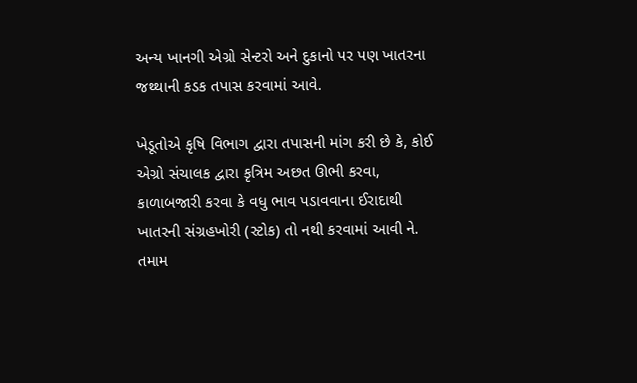અન્ય ખાનગી એગ્રો સેન્ટરો અને દુકાનો પર પણ ખાતરના જથ્થાની કડક તપાસ કરવામાં આવે.

ખેડૂતોએ કૃષિ વિભાગ દ્વારા તપાસની માંગ કરી છે કે, કોઈ એગ્રો સંચાલક દ્વારા કૃત્રિમ અછત ઊભી કરવા, કાળાબજારી કરવા કે વધુ ભાવ પડાવવાના ઈરાદાથી ખાતરની સંગ્રહખોરી (સ્ટોક) તો નથી કરવામાં આવી ને. તમામ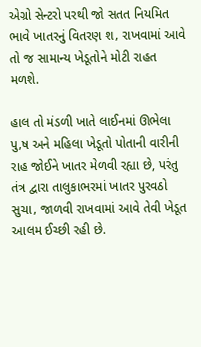એગ્રો સેન્ટરો પરથી જો સતત નિયમિત ભાવે ખાતરનું વિતરણ શ‚ રાખવામાં આવે તો જ સામાન્ય ખેડૂતોને મોટી રાહત મળશે.

હાલ તો મંડળી ખાતે લાઈનમાં ઊભેલા પુ‚ષ અને મહિલા ખેડૂતો પોતાની વારીની રાહ જોઈને ખાતર મેળવી રહ્યા છે, પરંતુ તંત્ર દ્વારા તાલુકાભરમાં ખાતર પુરવઠો સુચા‚ જાળવી રાખવામાં આવે તેવી ખેડૂત આલમ ઈચ્છી રહી છે.